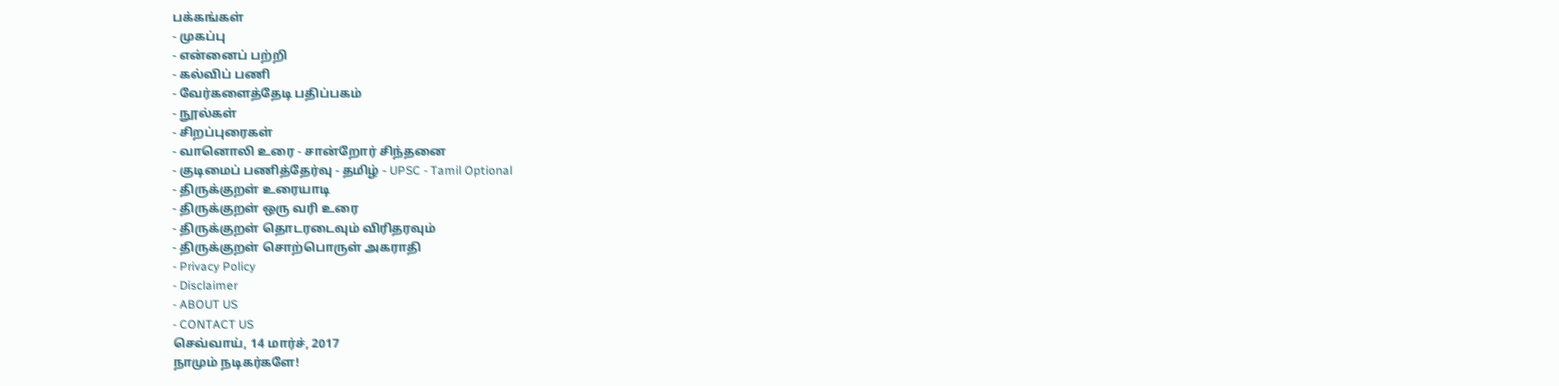பக்கங்கள்
- முகப்பு
- என்னைப் பற்றி
- கல்விப் பணி
- வேர்களைத்தேடி பதிப்பகம்
- நூல்கள்
- சிறப்புரைகள்
- வானொலி உரை - சான்றோர் சிந்தனை
- குடிமைப் பணித்தேர்வு - தமிழ் - UPSC - Tamil Optional
- திருக்குறள் உரையாடி
- திருக்குறள் ஒரு வரி உரை
- திருக்குறள் தொடரடைவும் விரிதரவும்
- திருக்குறள் சொற்பொருள் அகராதி
- Privacy Policy
- Disclaimer
- ABOUT US
- CONTACT US
செவ்வாய், 14 மார்ச், 2017
நாமும் நடிகர்களே!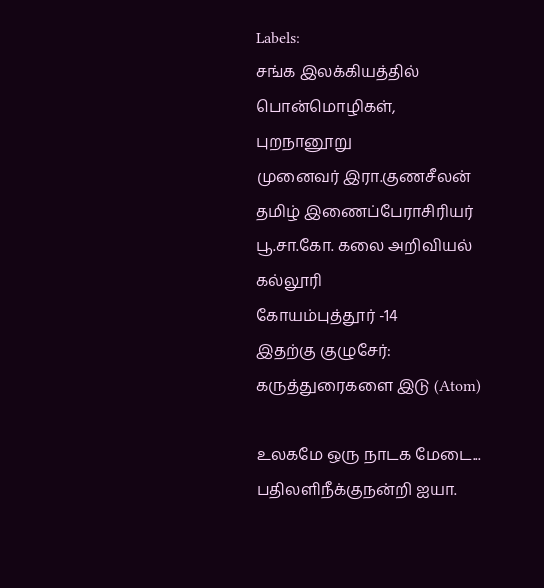Labels:
சங்க இலக்கியத்தில் பொன்மொழிகள்,
புறநானூறு
முனைவர் இரா.குணசீலன்
தமிழ் இணைப்பேராசிரியர்
பூ.சா.கோ. கலை அறிவியல் கல்லூரி
கோயம்புத்தூர் -14
இதற்கு குழுசேர்:
கருத்துரைகளை இடு (Atom)

உலகமே ஒரு நாடக மேடை...
பதிலளிநீக்குநன்றி ஐயா.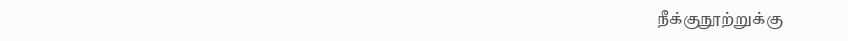நீக்குநூற்றுக்கு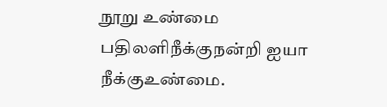நூறு உண்மை
பதிலளிநீக்குநன்றி ஐயா
நீக்குஉண்மை.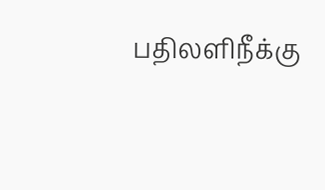பதிலளிநீக்கு